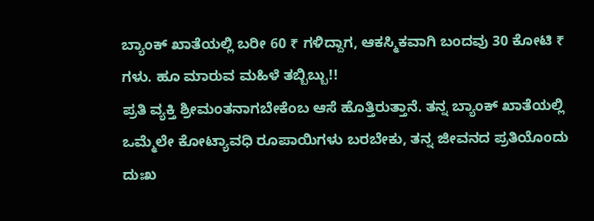ಬ್ಯಾಂಕ್ ಖಾತೆಯಲ್ಲಿ ಬರೀ 60 ₹ ಗಳಿದ್ದಾಗ, ಆಕಸ್ಮಿಕವಾಗಿ ಬಂದವು 30 ಕೋಟಿ ₹ ಗಳು. ಹೂ ಮಾರುವ ಮಹಿಳೆ ತಬ್ಬಿಬ್ಬು!!
ಪ್ರತಿ ವ್ಯಕ್ತಿ ಶ್ರೀಮಂತನಾಗಬೇಕೆಂಬ ಆಸೆ ಹೊತ್ತಿರುತ್ತಾನೆ. ತನ್ನ ಬ್ಯಾಂಕ್ ಖಾತೆಯಲ್ಲಿ ಒಮ್ಮೆಲೇ ಕೋಟ್ಯಾವಧಿ ರೂಪಾಯಿಗಳು ಬರಬೇಕು, ತನ್ನ ಜೀವನದ ಪ್ರತಿಯೊಂದು ದುಃಖ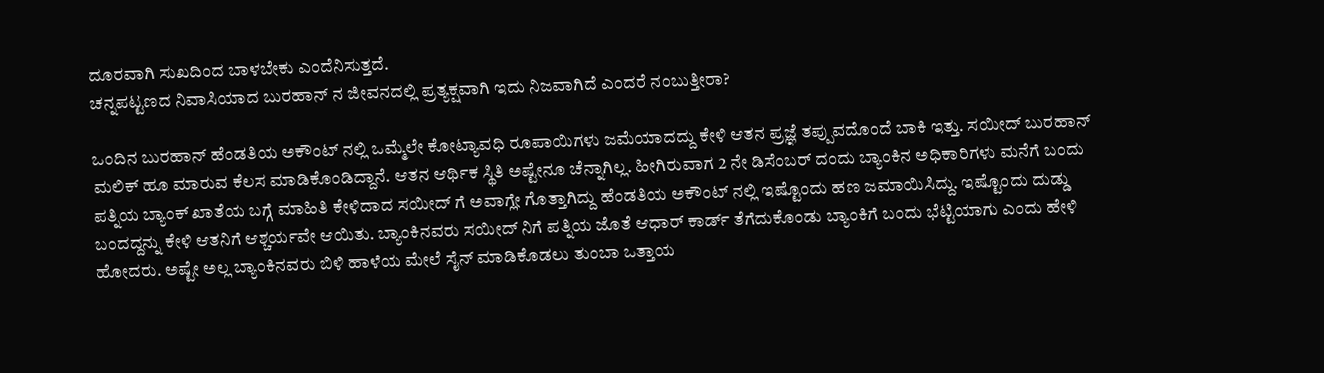ದೂರವಾಗಿ ಸುಖದಿಂದ ಬಾಳಬೇಕು ಎಂದೆನಿಸುತ್ತದೆ.
ಚನ್ನಪಟ್ಟಣದ ನಿವಾಸಿಯಾದ ಬುರಹಾನ್ ನ ಜೀವನದಲ್ಲಿ ಪ್ರತ್ಯಕ್ಷವಾಗಿ ಇದು ನಿಜವಾಗಿದೆ ಎಂದರೆ ನಂಬುತ್ತೀರಾ?

ಒಂದಿನ ಬುರಹಾನ್ ಹೆಂಡತಿಯ ಅಕೌಂಟ್ ನಲ್ಲಿ ಒಮ್ಮೆಲೇ ಕೋಟ್ಯಾವಧಿ ರೂಪಾಯಿಗಳು ಜಮೆಯಾದದ್ದು ಕೇಳಿ ಆತನ ಪ್ರಜ್ಞೆ ತಪ್ಪುವದೊಂದೆ ಬಾಕಿ ಇತ್ತು. ಸಯೀದ್ ಬುರಹಾನ್ ಮಲಿಕ್ ಹೂ ಮಾರುವ ಕೆಲಸ ಮಾಡಿಕೊಂಡಿದ್ದಾನೆ. ಆತನ ಆರ್ಥಿಕ ಸ್ಥಿತಿ ಅಷ್ಟೇನೂ ಚೆನ್ನಾಗಿಲ್ಲ. ಹೀಗಿರುವಾಗ 2 ನೇ ಡಿಸೆಂಬರ್ ದಂದು ಬ್ಯಾಂಕಿನ ಅಧಿಕಾರಿಗಳು ಮನೆಗೆ ಬಂದು ಪತ್ನಿಯ ಬ್ಯಾಂಕ್ ಖಾತೆಯ ಬಗ್ಗೆ ಮಾಹಿತಿ ಕೇಳಿದಾದ ಸಯೀದ್ ಗೆ ಅವಾಗ್ಲೇ ಗೊತ್ತಾಗಿದ್ದು ಹೆಂಡತಿಯ ಅಕೌಂಟ್ ನಲ್ಲಿ ಇಷ್ಟೊಂದು ಹಣ ಜಮಾಯಿಸಿದ್ದು. ಇಷ್ಟೊಂದು ದುಡ್ಡು ಬಂದದ್ದನ್ನು ಕೇಳಿ ಆತನಿಗೆ ಆಶ್ಚರ್ಯವೇ ಆಯಿತು. ಬ್ಯಾಂಕಿನವರು ಸಯೀದ್ ನಿಗೆ ಪತ್ನಿಯ ಜೊತೆ ಆಧಾರ್ ಕಾರ್ಡ್ ತೆಗೆದುಕೊಂಡು ಬ್ಯಾಂಕಿಗೆ ಬಂದು ಭೆಟ್ಟಿಯಾಗು ಎಂದು ಹೇಳಿ ಹೋದರು. ಅಷ್ಟೇ ಅಲ್ಲ ಬ್ಯಾಂಕಿನವರು ಬಿಳಿ ಹಾಳೆಯ ಮೇಲೆ ಸೈನ್ ಮಾಡಿಕೊಡಲು ತುಂಬಾ ಒತ್ತಾಯ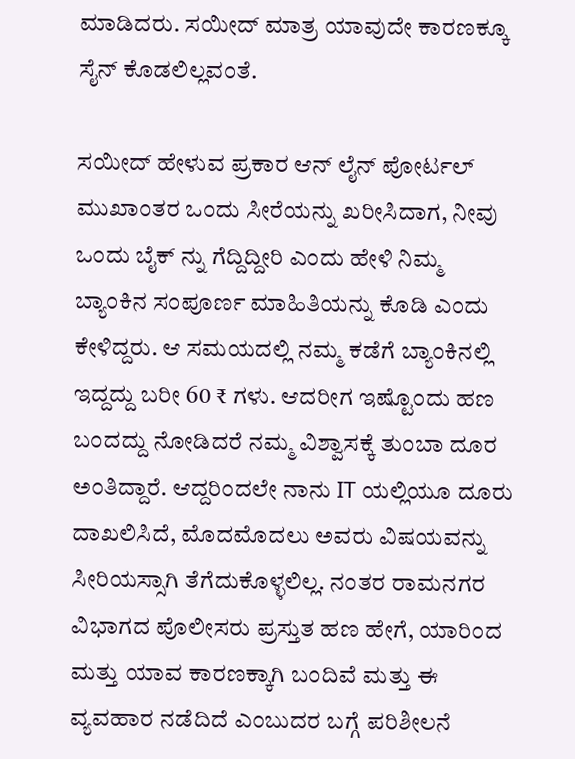ಮಾಡಿದರು. ಸಯೀದ್ ಮಾತ್ರ ಯಾವುದೇ ಕಾರಣಕ್ಕೂ ಸೈನ್ ಕೊಡಲಿಲ್ಲವಂತೆ.

ಸಯೀದ್ ಹೇಳುವ ಪ್ರಕಾರ ಆನ್ ಲೈನ್ ಪೋರ್ಟಲ್ ಮುಖಾಂತರ ಒಂದು ಸೀರೆಯನ್ನು ಖರೀಸಿದಾಗ, ನೀವು ಒಂದು ಬೈಕ್ ನ್ನು ಗೆದ್ದಿದ್ದೀರಿ ಎಂದು ಹೇಳಿ ನಿಮ್ಮ ಬ್ಯಾಂಕಿನ ಸಂಪೂರ್ಣ ಮಾಹಿತಿಯನ್ನು ಕೊಡಿ ಎಂದು ಕೇಳಿದ್ದರು. ಆ ಸಮಯದಲ್ಲಿ ನಮ್ಮ ಕಡೆಗೆ ಬ್ಯಾಂಕಿನಲ್ಲಿ ಇದ್ದದ್ದು ಬರೀ 60 ₹ ಗಳು. ಆದರೀಗ ಇಷ್ಟೊಂದು ಹಣ ಬಂದದ್ದು ನೋಡಿದರೆ ನಮ್ಮ ವಿಶ್ವಾಸಕ್ಕೆ ತುಂಬಾ ದೂರ ಅಂತಿದ್ದಾರೆ. ಆದ್ದರಿಂದಲೇ ನಾನು IT ಯಲ್ಲಿಯೂ ದೂರು ದಾಖಲಿಸಿದೆ, ಮೊದಮೊದಲು ಅವರು ವಿಷಯವನ್ನು ಸೀರಿಯಸ್ಸಾಗಿ ತೆಗೆದುಕೊಳ್ಳಲಿಲ್ಲ. ನಂತರ ರಾಮನಗರ ವಿಭಾಗದ ಪೊಲೀಸರು ಪ್ರಸ್ತುತ ಹಣ ಹೇಗೆ, ಯಾರಿಂದ ಮತ್ತು ಯಾವ ಕಾರಣಕ್ಕಾಗಿ ಬಂದಿವೆ ಮತ್ತು ಈ ವ್ಯವಹಾರ ನಡೆದಿದೆ ಎಂಬುದರ ಬಗ್ಗೆ ಪರಿಶೀಲನೆ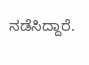ನಡೆಸಿದ್ದಾರೆ.